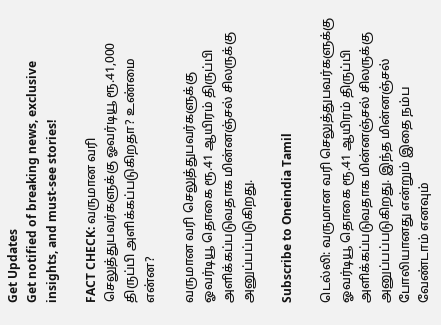Get Updates
Get notified of breaking news, exclusive insights, and must-see stories!

FACT CHECK: வருமான வரி செலுத்துபவர்களுக்கு ஓவர்டியூ ரூ.41,000 திருப்பி அளிக்கப்படுகிறதா? உண்மை என்ன?

வருமான வரி செலுத்துபவர்களுக்கு ஓவர்டியூ தொகை ரூ.41 ஆயிரம் திருப்பி அளிக்கப்படுவதாக மின்னஞ்சல் சிலருக்கு அனுப்பப்படுகிறது.

Subscribe to Oneindia Tamil

டெல்லி: வருமான வரி செலுத்துபவர்களுக்கு ஓவர்டியூ தொகை ரூ.41 ஆயிரம் திருப்பி அளிக்கப்படுவதாக மின்னஞ்சல் சிலருக்கு அனுப்பப்படுகிறது. இந்த மின்னஞ்சல் போலியானது என்றும் இதை நம்ப வேண்டாம் எனவும்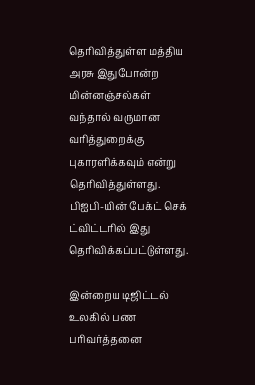தெரிவித்துள்ள மத்திய அரசு இதுபோன்ற மின்னஞ்சல்கள் வந்தால் வருமான வரித்துறைக்கு புகாரளிக்கவும் என்று தெரிவித்துள்ளது. பிஐபி-யின் பேக்ட் செக் ட்விட்டரில் இது தெரிவிக்கப்பட்டுள்ளது.

இன்றைய டிஜிட்டல் உலகில் பண பரிவர்த்தனை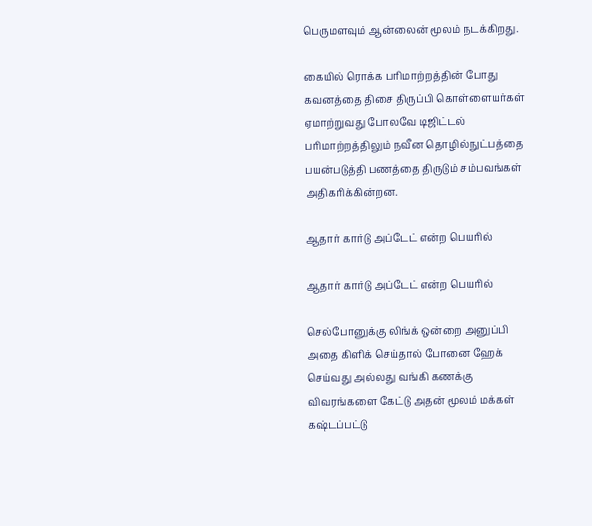பெருமளவும் ஆன்லைன் மூலம் நடக்கிறது.

கையில் ரொக்க பரிமாற்றத்தின் போது கவனத்தை திசை திருப்பி கொள்ளையர்கள் ஏமாற்றுவது போலவே டிஜிட்டல் பரிமாற்றத்திலும் நவீன தொழில்நுட்பத்தை பயன்படுத்தி பணத்தை திருடும் சம்பவங்கள் அதிகரிக்கின்றன.

ஆதார் கார்டு அப்டேட் என்ற பெயரில்

ஆதார் கார்டு அப்டேட் என்ற பெயரில்

செல்போனுக்கு லிங்க் ஒன்றை அனுப்பி அதை கிளிக் செய்தால் போனை ஹேக் செய்வது அல்லது வங்கி கணக்கு விவரங்களை கேட்டு அதன் மூலம் மக்கள் கஷ்டப்பட்டு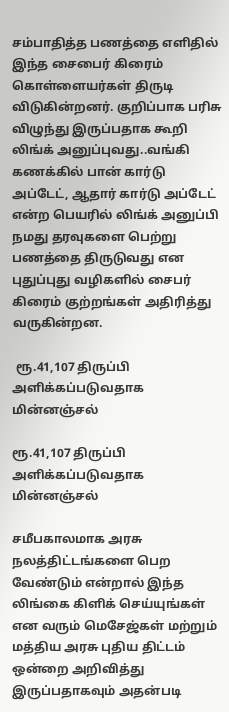சம்பாதித்த பணத்தை எளிதில் இந்த சைபைர் கிரைம் கொள்ளையர்கள் திருடி விடுகின்றனர். குறிப்பாக பரிசு விழுந்து இருப்பதாக கூறி லிங்க் அனுப்புவது..வங்கி கணக்கில் பான் கார்டு அப்டேட், ஆதார் கார்டு அப்டேட் என்ற பெயரில் லிங்க் அனுப்பி நமது தரவுகளை பெற்று பணத்தை திருடுவது என புதுப்புது வழிகளில் சைபர் கிரைம் குற்றங்கள் அதிரித்து வருகின்றன.

 ரூ.41,107 திருப்பி அளிக்கப்படுவதாக மின்னஞ்சல்

ரூ.41,107 திருப்பி அளிக்கப்படுவதாக மின்னஞ்சல்

சமீபகாலமாக அரசு நலத்திட்டங்களை பெற வேண்டும் என்றால் இந்த லிங்கை கிளிக் செய்யுங்கள் என வரும் மெசேஜ்கள் மற்றும் மத்திய அரசு புதிய திட்டம் ஒன்றை அறிவித்து இருப்பதாகவும் அதன்படி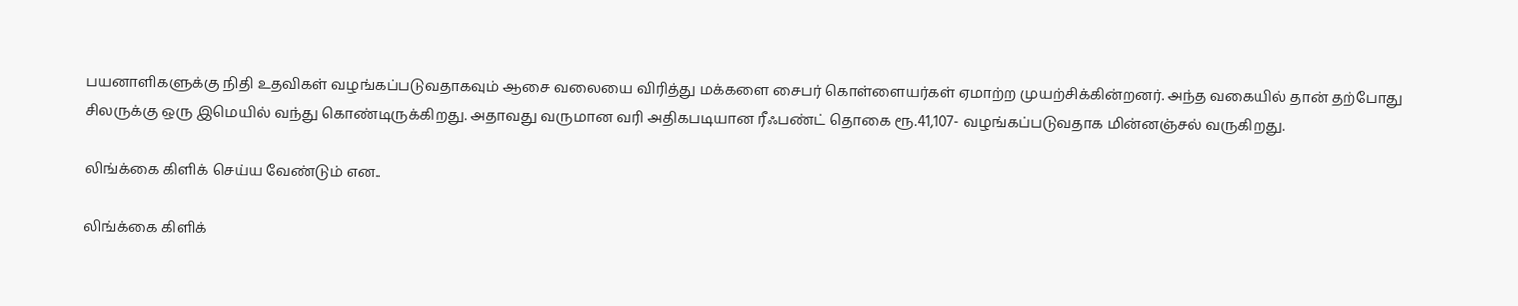பயனாளிகளுக்கு நிதி உதவிகள் வழங்கப்படுவதாகவும் ஆசை வலையை விரித்து மக்களை சைபர் கொள்ளையர்கள் ஏமாற்ற முயற்சிக்கின்றனர். அந்த வகையில் தான் தற்போது சிலருக்கு ஒரு இமெயில் வந்து கொண்டிருக்கிறது. அதாவது வருமான வரி அதிகபடியான ரீஃபண்ட் தொகை ரூ.41,107- வழங்கப்படுவதாக மின்னஞ்சல் வருகிறது.

லிங்க்கை கிளிக் செய்ய வேண்டும் என..

லிங்க்கை கிளிக்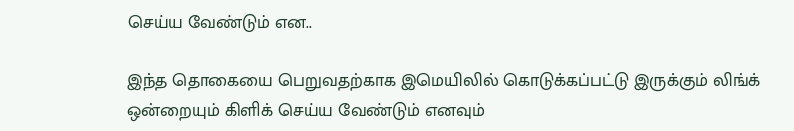செய்ய வேண்டும் என..

இந்த தொகையை பெறுவதற்காக இமெயிலில் கொடுக்கப்பட்டு இருக்கும் லிங்க் ஒன்றையும் கிளிக் செய்ய வேண்டும் எனவும்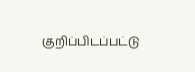குறிப்பிடப்பட்டு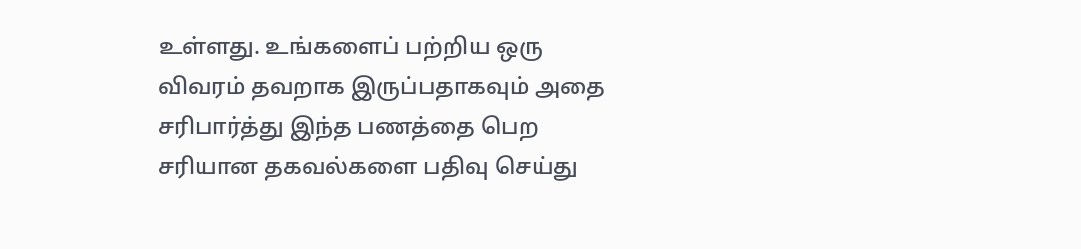உள்ளது. உங்களைப் பற்றிய ஒரு விவரம் தவறாக இருப்பதாகவும் அதை சரிபார்த்து இந்த பணத்தை பெற சரியான தகவல்களை பதிவு செய்து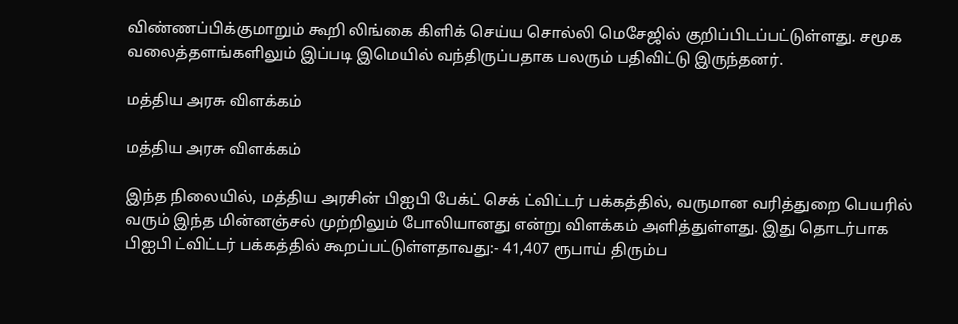விண்ணப்பிக்குமாறும் கூறி லிங்கை கிளிக் செய்ய சொல்லி மெசேஜில் குறிப்பிடப்பட்டுள்ளது. சமூக வலைத்தளங்களிலும் இப்படி இமெயில் வந்திருப்பதாக பலரும் பதிவிட்டு இருந்தனர்.

மத்திய அரசு விளக்கம்

மத்திய அரசு விளக்கம்

இந்த நிலையில், மத்திய அரசின் பிஐபி பேக்ட் செக் ட்விட்டர் பக்கத்தில், வருமான வரித்துறை பெயரில் வரும் இந்த மின்னஞ்சல் முற்றிலும் போலியானது என்று விளக்கம் அளித்துள்ளது. இது தொடர்பாக பிஐபி ட்விட்டர் பக்கத்தில் கூறப்பட்டுள்ளதாவது:- 41,407 ரூபாய் திரும்ப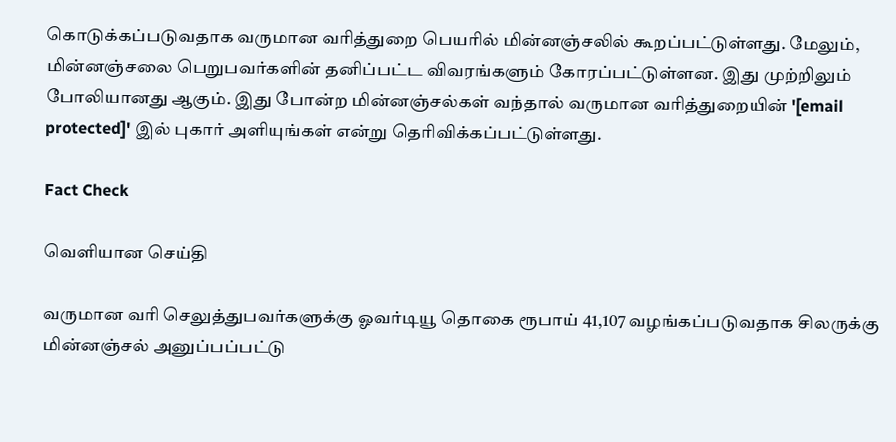கொடுக்கப்படுவதாக வருமான வரித்துறை பெயரில் மின்னஞ்சலில் கூறப்பட்டுள்ளது. மேலும், மின்னஞ்சலை பெறுபவர்களின் தனிப்பட்ட விவரங்களும் கோரப்பட்டுள்ளன. இது முற்றிலும் போலியானது ஆகும். இது போன்ற மின்னஞ்சல்கள் வந்தால் வருமான வரித்துறையின் '[email protected]' இல் புகார் அளியுங்கள் என்று தெரிவிக்கப்பட்டுள்ளது.

Fact Check

வெளியான செய்தி

வருமான வரி செலுத்துபவர்களுக்கு ஓவர்டியூ தொகை ரூபாய் 41,107 வழங்கப்படுவதாக சிலருக்கு மின்னஞ்சல் அனுப்பப்பட்டு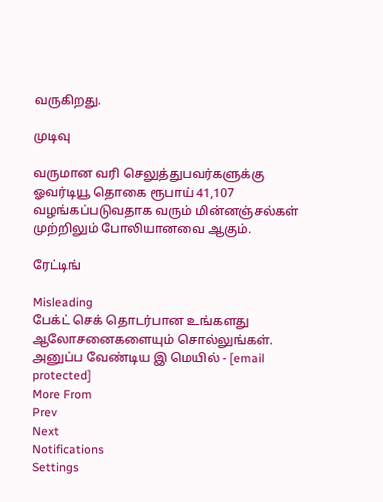வருகிறது.

முடிவு

வருமான வரி செலுத்துபவர்களுக்கு ஓவர்டியூ தொகை ரூபாய் 41,107 வழங்கப்படுவதாக வரும் மின்னஞ்சல்கள் முற்றிலும் போலியானவை ஆகும்.

ரேட்டிங்

Misleading
பேக்ட் செக் தொடர்பான உங்களது ஆலோசனைகளையும் சொல்லுங்கள். அனுப்ப வேண்டிய இ மெயில் - [email protected]
More From
Prev
Next
Notifications
Settings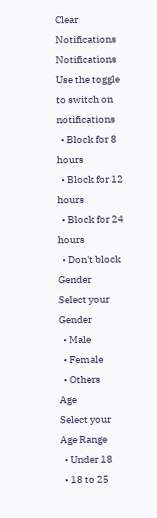Clear Notifications
Notifications
Use the toggle to switch on notifications
  • Block for 8 hours
  • Block for 12 hours
  • Block for 24 hours
  • Don't block
Gender
Select your Gender
  • Male
  • Female
  • Others
Age
Select your Age Range
  • Under 18
  • 18 to 25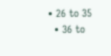• 26 to 35
  • 36 to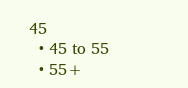45
  • 45 to 55
  • 55+